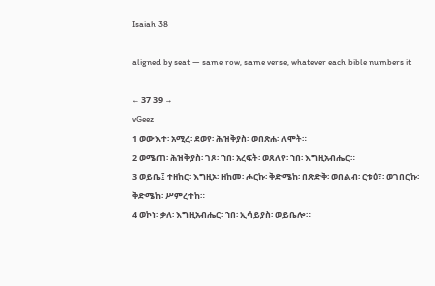Isaiah 38

aligned by seat — same row, same verse, whatever each bible numbers it

← 37 39 →
vGeez
1 ወውእተ፡ አሚረ፡ ደወየ፡ ሕዝቅያስ፡ ወበጽሐ፡ ለሞት።
2 ወሜጠ፡ ሕዝቅያስ፡ ገጾ፡ ኀበ፡ አረፍት፡ ወጸለየ፡ ኀበ፡ እግዚአብሔር።
3 ወይቤ፤ ተዘከር፡ እግዚኦ፡ ዘከመ፡ ሖርኩ፡ ቅድሜከ፡ በጽድቅ፡ ወበልብ፡ ርቱዕ፣፡ ወገበርኩ፡ ቅድሜከ፡ ሥምረተከ።
4 ወኮነ፡ ቃለ፡ እግዚአብሔር፡ ኀበ፡ ኢሳይያስ፡ ወይቤሎ።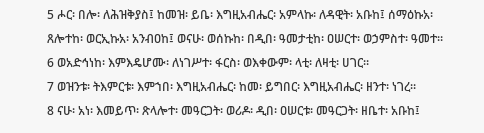5 ሖር፡ በሎ፡ ለሕዝቅያስ፤ ከመዝ፡ ይቤ፡ እግዚአብሔር፡ አምላኩ፡ ለዳዊት፡ አቡከ፤ ሰማዕኩአ፡ ጸሎተከ፡ ወርኢኩአ፡ አንብዐከ፤ ወናሁ፡ ወሰኩከ፡ በዲበ፡ ዓመታቲከ፡ ዐሠርተ፡ ወኃምስተ፡ ዓመተ።
6 ወአድኅነከ፡ እምእዴሆሙ፡ ለነገሥተ፡ ፋርስ፡ ወእቀውም፡ ላቲ፡ ለዛቲ፡ ሀገር።
7 ወዝንቱ፡ ትእምርቱ፡ እምኀበ፡ እግዚአብሔር፡ ከመ፡ ይግበር፡ እግዚአብሔር፡ ዘንተ፡ ነገረ።
8 ናሁ፡ አነ፡ እመይጥ፡ ጽላሎተ፡ መዓርጋት፡ ወሪዶ፡ ዲበ፡ ዐሠርቱ፡ መዓርጋት፡ ዘቤተ፡ አቡከ፤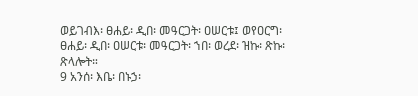ወይገብእ፡ ፀሐይ፡ ዲበ፡ መዓርጋት፡ ዐሠርቱ፤ ወየዐርግ፡ ፀሐይ፡ ዲበ፡ ዐሠርቱ፡ መዓርጋት፡ ኀበ፡ ወረደ፡ ዝኩ፡ ጽኩ፡ ጽላሎት።
9 አንሰ፡ እቤ፡ በኑኃ፡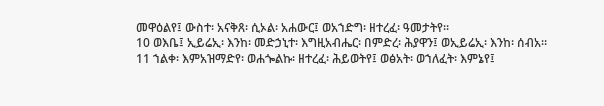መዋዕልየ፤ ውስተ፡ አናቅጸ፡ ሲኦል፡ አሐውር፤ ወአኀድግ፡ ዘተረፈ፡ ዓመታትየ።
10 ወእቤ፤ ኢይሬኢ፡ እንከ፡ መድኃኒተ፡ እግዚአብሔር፡ በምድረ፡ ሕያዋን፤ ወኢይሬኢ፡ እንከ፡ ሰብአ።
11 ኀልቀ፡ እምአዝማድየ፡ ወሐጐልኩ፡ ዘተረፈ፡ ሕይወትየ፤ ወፅአት፡ ወኀለፈት፡ እምኔየ፤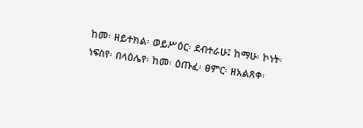ከመ፡ ዘይተክል፡ ወይሥዕር፡ ደብተራሁ፤ ከማሁ፡ ኮነት፡ ነፍስየ፡ በላዕሌየ፡ ከመ፡ ዕጡፈ፡ ፀምር፡ ዘአልጸቀ፡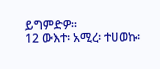ይግምድዎ።
12 ውእተ፡ አሚረ፡ ተሀወኩ፡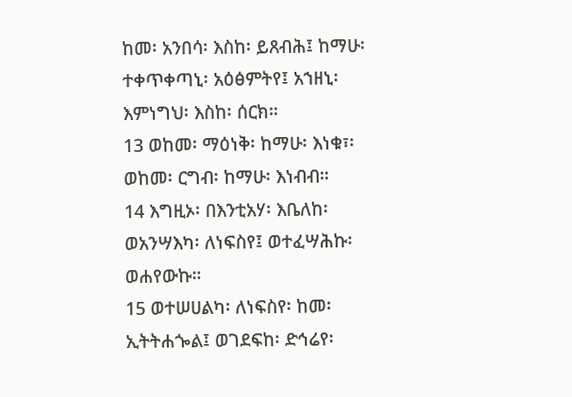ከመ፡ አንበሳ፡ እስከ፡ ይጸብሕ፤ ከማሁ፡ ተቀጥቀጣኒ፡ አዕፅምትየ፤ አኀዘኒ፡ እምነግህ፡ እስከ፡ ሰርክ።
13 ወከመ፡ ማዕነቅ፡ ከማሁ፡ እነቁ፣፡ ወከመ፡ ርግብ፡ ከማሁ፡ እነብብ።
14 እግዚኦ፡ በእንቲአሃ፡ እቤለከ፡ ወአንሣእካ፡ ለነፍስየ፤ ወተፈሣሕኩ፡ ወሐየውኩ።
15 ወተሠሀልካ፡ ለነፍስየ፡ ከመ፡ ኢትትሐጐል፤ ወገደፍከ፡ ድኅሬየ፡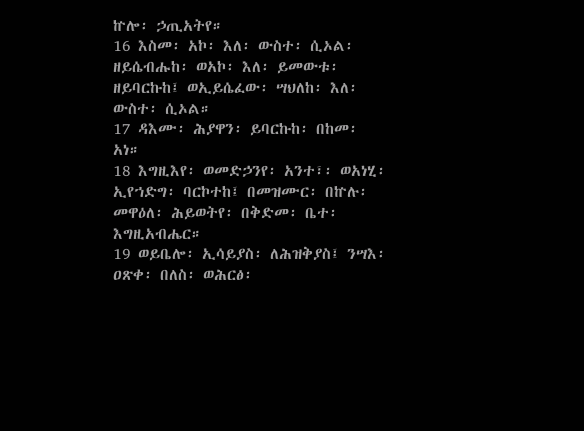ኵሎ፡ ኃጢአትየ።
16 እስመ፡ አኮ፡ እለ፡ ውስተ፡ ሲኦል፡ ዘይሴብሑከ፡ ወአኮ፡ እለ፡ ይመውቱ፡ ዘይባርኩከ፤ ወኢይሴፈው፡ ሣህለከ፡ እለ፡ ውስተ፡ ሲኦል።
17 ዳእሙ፡ ሕያዋን፡ ይባርኩከ፡ በከመ፡ አነ።
18 እግዚእየ፡ ወመድኃንየ፡ አንተ፣፡ ወአነሂ፡ ኢየኀድግ፡ ባርኮተከ፤ በመዝሙር፡ በኵሉ፡ መዋዕለ፡ ሕይወትየ፡ በቅድመ፡ ቤተ፡ እግዚአብሔር።
19 ወይቤሎ፡ ኢሳይያስ፡ ለሕዝቅያስ፤ ንሣእ፡ ዐጽቀ፡ በለስ፡ ወሕርፅ፡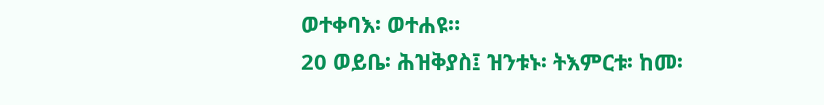ወተቀባእ፡ ወተሐዩ።
20 ወይቤ፡ ሕዝቅያስ፤ ዝንቱኑ፡ ትእምርቱ፡ ከመ፡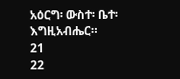አዕርግ፡ ውስተ፡ ቤተ፡ እግዚአብሔር።
21
22